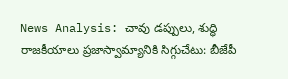News Analysis: చావు డప్పులు, శుద్ధి రాజకీయాలు ప్రజాస్వామ్యానికి సిగ్గుచేటు: బీజేపీ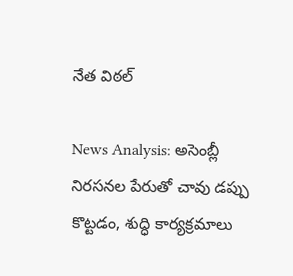నేత విఠల్

News Analysis: అసెంబ్లీ నిరసనల పేరుతో చావు డప్పు కొట్టడం, శుద్ధి కార్యక్రమాలు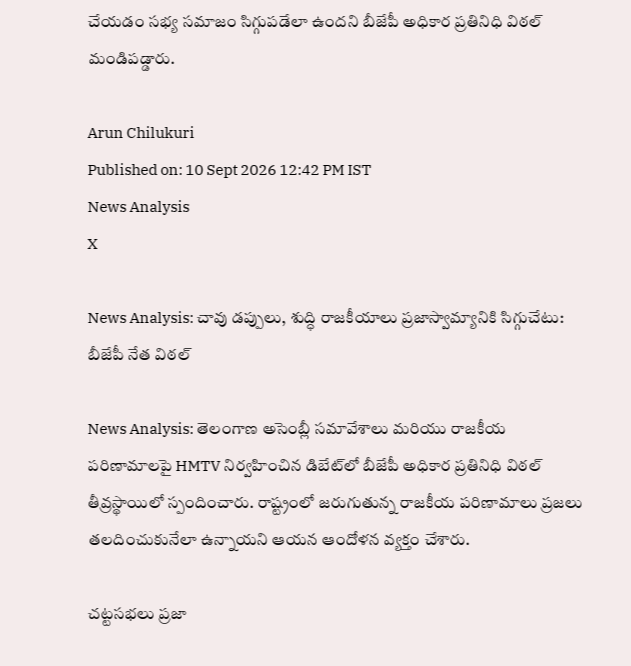చేయడం సభ్య సమాజం సిగ్గుపడేలా ఉందని బీజేపీ అధికార ప్రతినిధి విఠల్ మండిపడ్డారు.

Arun Chilukuri
Published on: 10 Sept 2026 12:42 PM IST
News Analysis
X

News Analysis: చావు డప్పులు, శుద్ధి రాజకీయాలు ప్రజాస్వామ్యానికి సిగ్గుచేటు: బీజేపీ నేత విఠల్

News Analysis: తెలంగాణ అసెంబ్లీ సమావేశాలు మరియు రాజకీయ పరిణామాలపై HMTV నిర్వహించిన డిబేట్‌లో బీజేపీ అధికార ప్రతినిధి విఠల్ తీవ్రస్థాయిలో స్పందించారు. రాష్ట్రంలో జరుగుతున్న రాజకీయ పరిణామాలు ప్రజలు తలదించుకునేలా ఉన్నాయని ఆయన ఆందోళన వ్యక్తం చేశారు.

చట్టసభలు ప్రజా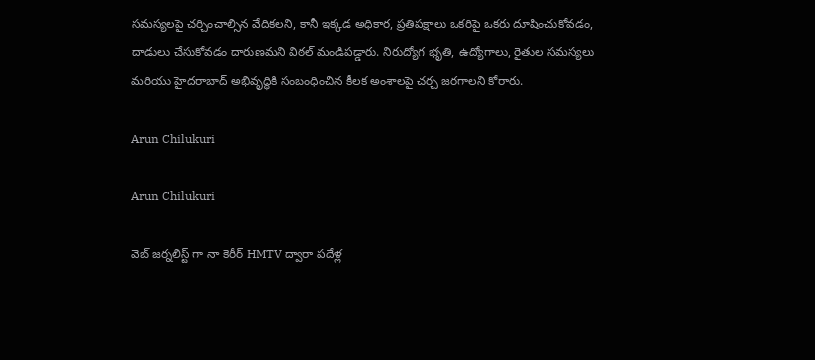సమస్యలపై చర్చించాల్సిన వేదికలని, కానీ ఇక్కడ అధికార, ప్రతిపక్షాలు ఒకరిపై ఒకరు దూషించుకోవడం, దాడులు చేసుకోవడం దారుణమని విఠల్ మండిపడ్డారు. నిరుద్యోగ భృతి, ఉద్యోగాలు, రైతుల సమస్యలు మరియు హైదరాబాద్‌ అభివృద్ధికి సంబంధించిన కీలక అంశాలపై చర్చ జరగాలని కోరారు.

Arun Chilukuri

Arun Chilukuri

వెబ్ జర్నలిస్ట్ గా నా కెరీర్ HMTV ద్వారా పదేళ్ల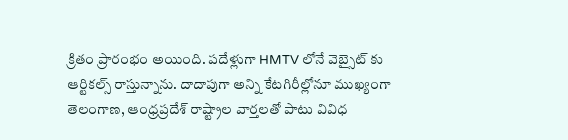క్రితం ప్రారంభం అయింది. పదేళ్లుగా HMTV లోనే వెబ్సైట్ కు ఆర్టికల్స్ రాస్తున్నాను. దాదాపుగా అన్ని కేటగిరీల్లోనూ ముఖ్యంగా తెలంగాణ, ఆంధ్రప్రదేశ్ రాష్ట్రాల వార్తలతో పాటు వివిధ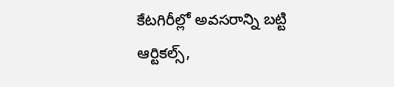కేటగిరీల్లో అవసరాన్ని బట్టి ఆర్టికల్స్,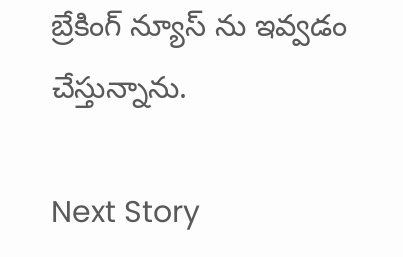బ్రేకింగ్ న్యూస్ ను ఇవ్వడం చేస్తున్నాను.

Next Story